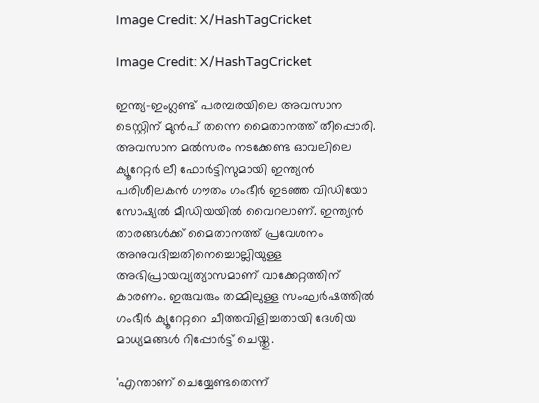Image Credit: X/HashTagCricket

Image Credit: X/HashTagCricket

ഇന്ത്യ-ഇംഗ്ലണ്ട് പരമ്പരയിലെ അവസാന ടെസ്റ്റിന് മുന്‍പ് തന്നെ മൈതാനത്ത് തീപ്പൊരി. അവസാന മല്‍സരം നടക്കേണ്ട ഓവലിലെ ക്യൂറേറ്റര്‍ ലീ ഫോർട്ടിസുമായി ഇന്ത്യന്‍ പരിശീലകന്‍ ഗൗതം ഗംഭീര്‍ ഇടഞ്ഞ വിഡിയോ സോഷ്യല്‍ മീഡിയയില്‍ വൈറലാണ്. ഇന്ത്യൻ താരങ്ങള്‍ക്ക് മൈതാനത്ത് പ്രവേശനം അനുവദിച്ചതിനെച്ചൊല്ലിയുള്ള അഭിപ്രായവ്യത്യാസമാണ് വാക്കേറ്റത്തിന് കാരണം. ഇരുവരും തമ്മിലുള്ള സംഘര്‍ഷത്തില്‍ ഗംഭീര്‍ ക്യൂറേറ്ററെ ചീത്തവിളിച്ചതായി ദേശിയ മാധ്യമങ്ങള്‍ റിപ്പോര്‍ട്ട് ചെയ്തു.

'എന്താണ് ചെയ്യേണ്ടതെന്ന്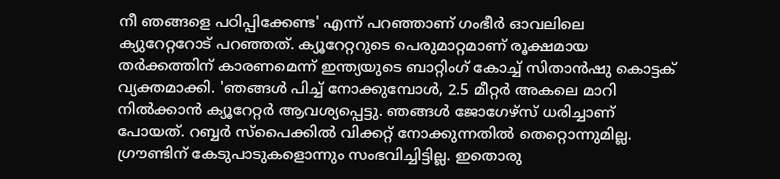നീ ഞങ്ങളെ പഠിപ്പിക്കേണ്ട' എന്ന് പറഞ്ഞാണ് ഗംഭീർ ഓവലിലെ ക്യുറേറ്ററോട് പറഞ്ഞത്. ക്യൂറേറ്ററുടെ പെരുമാറ്റമാണ് രൂക്ഷമായ തർക്കത്തിന് കാരണമെന്ന് ഇന്ത്യയുടെ ബാറ്റിംഗ് കോച്ച് സിതാൻഷു കൊട്ടക് വ്യക്തമാക്കി. 'ഞങ്ങൾ പിച്ച് നോക്കുമ്പോൾ, 2.5 മീറ്റർ അകലെ മാറി നിൽക്കാൻ ക്യൂറേറ്റര്‍ ആവശ്യപ്പെട്ടു. ഞങ്ങൾ ജോഗേഴ്സ് ധരിച്ചാണ് പോയത്. റബ്ബർ സ്പൈക്കിൽ വിക്കറ്റ് നോക്കുന്നതിൽ തെറ്റൊന്നുമില്ല. ഗ്രൗണ്ടിന് കേടുപാടുകളൊന്നും സംഭവിച്ചിട്ടില്ല. ഇതൊരു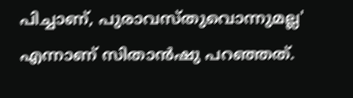പിച്ചാണ്, പുരാവസ്തുവൊന്നുമല്ല' എന്നാണ് സിതാന്‍ഷു പറഞ്ഞത്.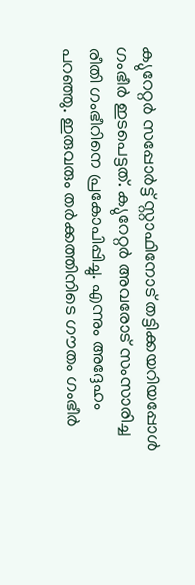ക്യുറേറ്റർ സപ്പോർട്ട് സ്റ്റാഫിനോട് തട്ടിക്കയറിയപ്പോൾ ഗംഭീർ ഇടപെട്ടത്. ക്യുറേറ്റർ അവരോട് സംസാരിച്ച രീതി ഗംഭീറിനെ പ്രകോപിപ്പിച്ചു. എന്നും അദ്ദേഹം പറഞ്ഞു. ഇരുവരും തര്‍ക്കത്തിനിടെ ഗൗതം ഗംഭീര്‍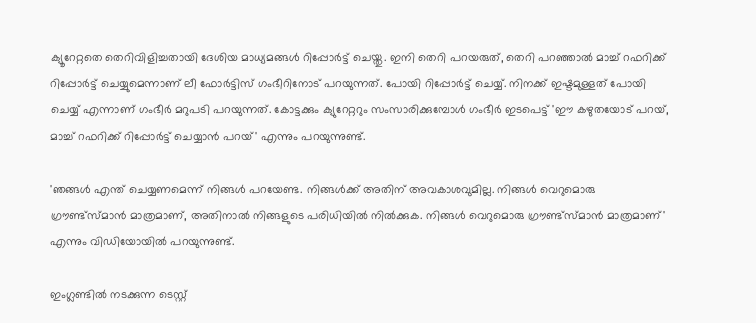ക്യൂറേറ്റതെ തെറിവിളിച്ചതായി ദേശിയ മാധ്യമങ്ങള്‍ റിപ്പോര്‍ട്ട് ചെയ്തു. ഇനി തെറി പറയരുത്, തെറി പറഞ്ഞാല്‍ മാച്ച് റഫറിക്ക് റിപ്പോർട്ട് ചെയ്യുമെന്നാണ് ലീ ഫോര്‍ട്ടിസ് ഗംഭീറിനോട് പറയുന്നത്. പോയി റിപ്പോർട്ട് ചെയ്യ്. നിനക്ക് ഇഷ്ടമുള്ളത് പോയി ചെയ്യ് എന്നാണ് ഗംഭീര്‍ മറുപടി പറയുന്നത്. കോട്ടക്കും ക്യുറേറ്ററും സംസാരിക്കുമ്പോൾ ഗംഭീർ ഇടപെട്ട് 'ഈ കഴുതയോട് പറയ്, മാച്ച് റഫറിക്ക് റിപ്പോർട്ട് ചെയ്യാൻ പറയ്' എന്നും പറയുന്നുണ്ട്.

'ഞങ്ങൾ എന്ത് ചെയ്യണമെന്ന് നിങ്ങൾ പറയേണ്ട. നിങ്ങള്‍ക്ക് അതിന് അവകാശവുമില്ല. നിങ്ങൾ വെറുമൊരു ഗ്രൗണ്ട്സ്മാൻ മാത്രമാണ്, അതിനാൽ നിങ്ങളുടെ പരിധിയിൽ നിൽക്കുക. നിങ്ങൾ വെറുമൊരു ഗ്രൗണ്ട്സ്മാൻ മാത്രമാണ്' എന്നും വിഡിയോയില്‍ പറയുന്നുണ്ട്.

ഇംഗ്ലണ്ടില്‍ നടക്കുന്ന ടെസ്റ്റ്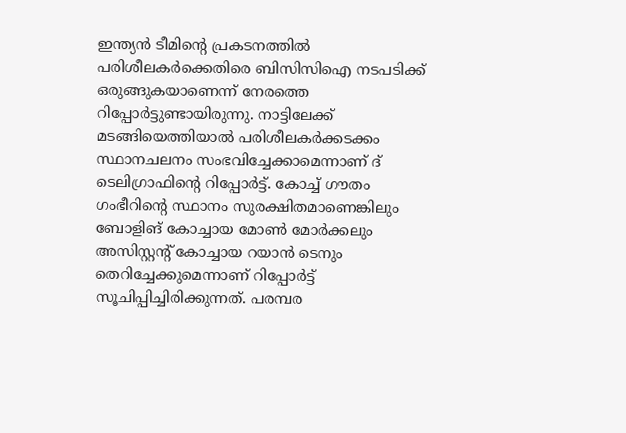ഇന്ത്യന്‍ ടീമിന്‍റെ പ്രകടനത്തില്‍ പരിശീലകര്‍ക്കെതിരെ ബിസിസിഐ നടപടിക്ക് ഒരുങ്ങുകയാണെന്ന് നേരത്തെ റിപ്പോര്‍ട്ടുണ്ടായിരുന്നു. നാട്ടിലേക്ക് മടങ്ങിയെത്തിയാല്‍ പരിശീലകര്‍ക്കടക്കം സ്ഥാനചലനം സംഭവിച്ചേക്കാമെന്നാണ് ദ് ടെലിഗ്രാഫിന്‍റെ റിപ്പോര്‍ട്ട്. കോച്ച് ഗൗതം ഗംഭീറിന്‍റെ സ്ഥാനം സുരക്ഷിതമാണെങ്കിലും ബോളിങ് കോച്ചായ മോണ്‍ മോര്‍ക്കലും അസിസ്റ്റന്‍റ് കോച്ചായ റയാന്‍ ടെനും തെറിച്ചേക്കുമെന്നാണ് റിപ്പോര്‍ട്ട് സൂചിപ്പിച്ചിരിക്കുന്നത്. പരമ്പര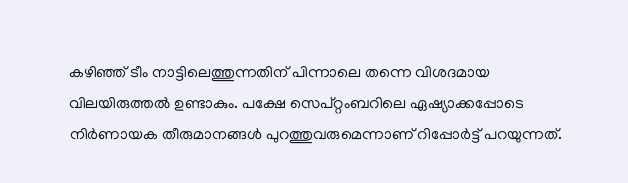കഴിഞ്ഞ് ടീം നാട്ടിലെത്തുന്നതിന് പിന്നാലെ തന്നെ വിശദമായ വിലയിരുത്തല്‍ ഉണ്ടാകും. പക്ഷേ സെപ്റ്റംബറിലെ ഏഷ്യാക്കപ്പോടെ നിര്‍ണായക തീരുമാനങ്ങള്‍ പുറത്തുവരുമെന്നാണ് റിപ്പോര്‍ട്ട് പറയുന്നത്.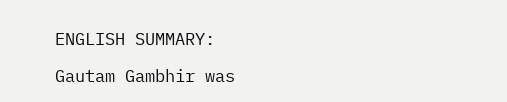ENGLISH SUMMARY:

Gautam Gambhir was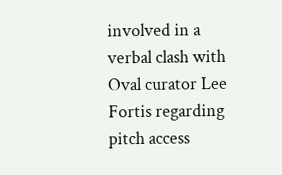involved in a verbal clash with Oval curator Lee Fortis regarding pitch access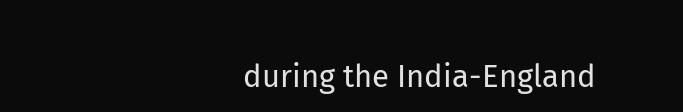during the India-England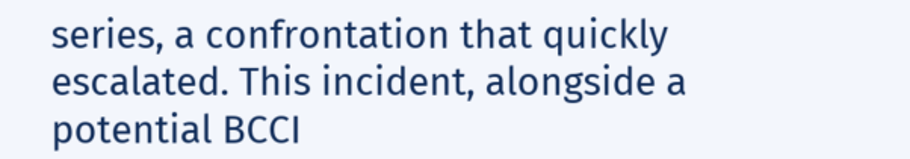series, a confrontation that quickly escalated. This incident, alongside a potential BCCI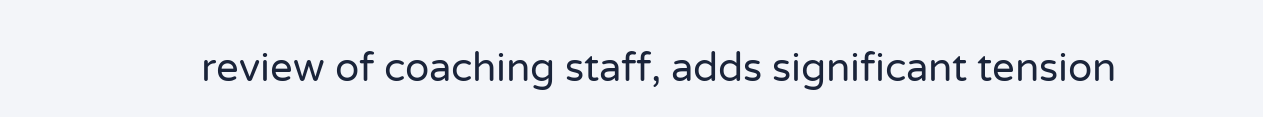review of coaching staff, adds significant tension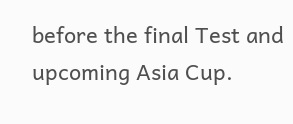before the final Test and upcoming Asia Cup.